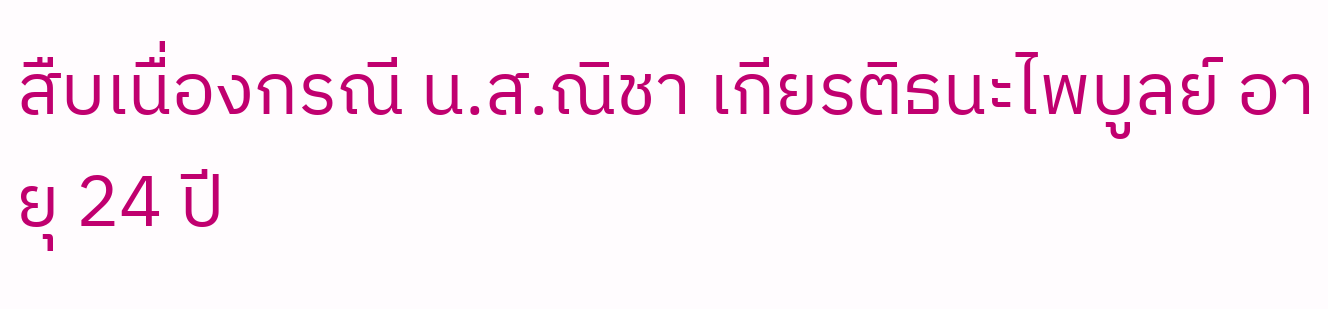สืบเนื่องกรณี น.ส.ณิชา เกียรติธนะไพบูลย์ อายุ 24 ปี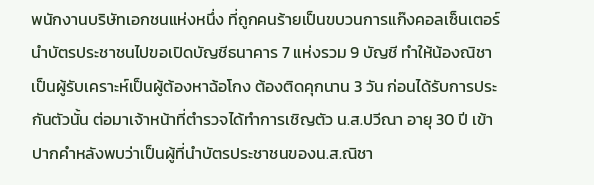พนักงานบริษัทเอกชนแห่งหนึ่ง ที่ถูกคนร้ายเป็นขบวนการแก๊งคอลเซ็นเตอร์ นำบัตรประชาชนไปขอเปิดบัญชีธนาคาร 7 แห่งรวม 9 บัญชี ทำให้น้องณิชาเป็นผู้รับเคราะห์เป็นผู้ต้องหาฉ้อโกง ต้องติดคุกนาน 3 วัน ก่อนได้รับการประกันตัวนั้น ต่อมาเจ้าหน้าที่ตำรวจได้ทำการเชิญตัว น.ส.ปวีณา อายุ 30 ปี เข้าปากคำหลังพบว่าเป็นผู้ที่นำบัตรประชาชนของน.ส.ณิชา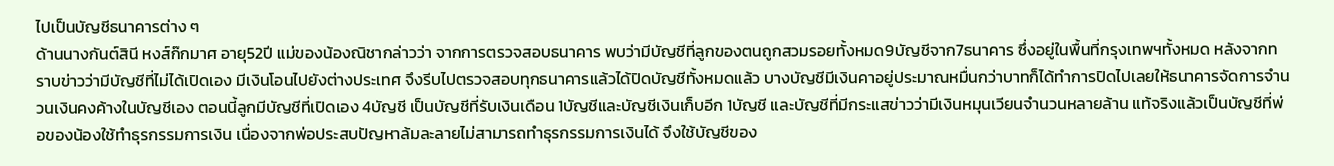ไปเป็นบัญชีธนาคารต่าง ๆ
ด้านนางกันต์สินี หงส์ก๊กมาศ อายุ52ปี แม่ของน้องณิชากล่าวว่า จากการตรวจสอบธนาคาร พบว่ามีบัญชีที่ลูกของตนถูกสวมรอยทั้งหมด9บัญชีจาก7ธนาคาร ซึ่งอยู่ในพื้นที่กรุงเทพฯทั้งหมด หลังจากทราบข่าวว่ามีบัญชีที่ไม่ได้เปิดเอง มีเงินโอนไปยังต่างประเทศ จึงรีบไปตรวจสอบทุกธนาคารแล้วได้ปิดบัญชีทั้งหมดแล้ว บางบัญชีมีเงินคาอยู่ประมาณหมื่นกว่าบาทก็ได้ทำการปิดไปเลยให้ธนาคารจัดการจำนวนเงินคงค้างในบัญชีเอง ตอนนี้ลูกมีบัญชีที่เปิดเอง 4บัญชี เป็นบัญชีที่รับเงินเดือน 1บัญชีและบัญชีเงินเก็บอีก 1บัญชี และบัญชีที่มีกระแสข่าวว่ามีเงินหมุนเวียนจำนวนหลายล้าน แท้จริงแล้วเป็นบัญชีที่พ่อของน้องใช้ทำธุรกรรมการเงิน เนื่องจากพ่อประสบปัญหาล้มละลายไม่สามารถทำธุรกรรมการเงินได้ จึงใช้บัญชีของ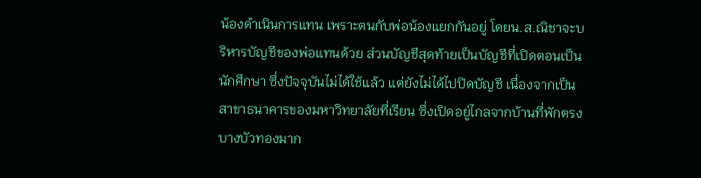น้องดำเนินการแทน เพราะตนกับพ่อน้องแยกกันอยู่ โดยน.ส.ณิชาจะบริหารบัญชีของพ่อแทนด้วย ส่วนบัญชีสุดท้ายเป็นบัญชีที่เปิดตอนเป็นนักศึกษา ซึ่งปัจจุบันไม่ได้ใช้แล้ว แต่ยังไม่ได้ไปปิดบัญชี เนื่องจากเป็นสาขาธนาคารของมหาวิทยาลัยที่เรียน ซึ่งเปิดอยู่ไกลจากบ้านที่พักตรงบางบัวทองมาก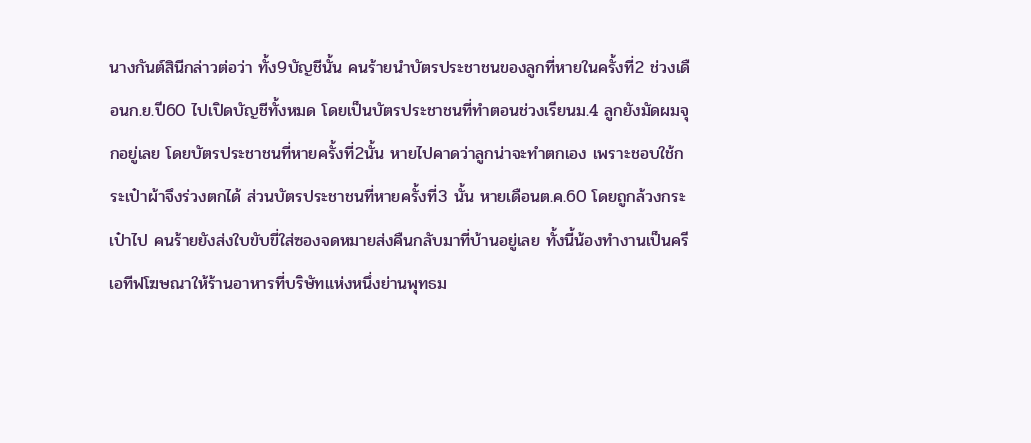นางกันต์สินีกล่าวต่อว่า ทั้ง9บัญชีนั้น คนร้ายนำบัตรประชาชนของลูกที่หายในครั้งที่2 ช่วงเดือนก.ย.ปี60 ไปเปิดบัญชีทั้งหมด โดยเป็นบัตรประชาชนที่ทำตอนช่วงเรียนม.4 ลูกยังมัดผมจุกอยู่เลย โดยบัตรประชาชนที่หายครั้งที่2นั้น หายไปคาดว่าลูกน่าจะทำตกเอง เพราะชอบใช้กระเป๋าผ้าจึงร่วงตกได้ ส่วนบัตรประชาชนที่หายครั้งที่3 นั้น หายเดือนต.ค.60 โดยถูกล้วงกระเป๋าไป คนร้ายยังส่งใบขับขี่ใส่ซองจดหมายส่งคืนกลับมาที่บ้านอยู่เลย ทั้งนี้น้องทำงานเป็นครีเอทีฟโฆษณาให้ร้านอาหารที่บริษัทแห่งหนึ่งย่านพุทธม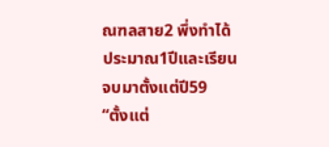ณฑลสาย2 พึ่งทำได้ประมาณ1ปีและเรียนจบมาตั้งแต่ปี59
“ตั้งแต่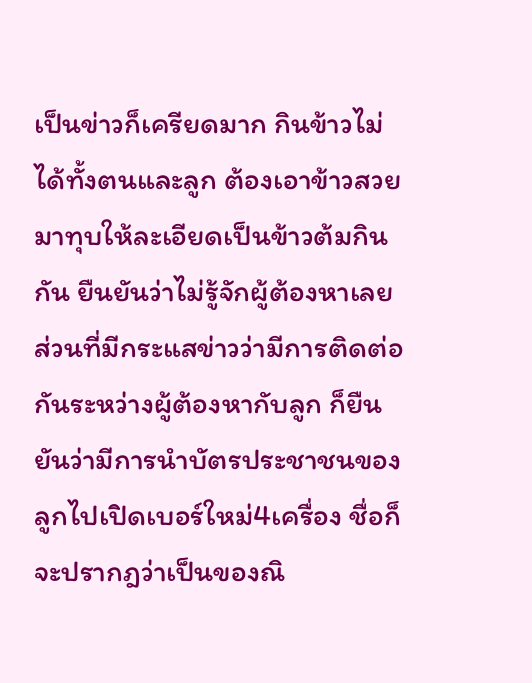เป็นข่าวก็เครียดมาก กินข้าวไม่ได้ทั้งตนและลูก ต้องเอาข้าวสวยมาทุบให้ละเอียดเป็นข้าวต้มกินกัน ยืนยันว่าไม่รู้จักผู้ต้องหาเลย ส่วนที่มีกระแสข่าวว่ามีการติดต่อกันระหว่างผู้ต้องหากับลูก ก็ยืนยันว่ามีการนำบัตรประชาชนของลูกไปเปิดเบอร์ใหม่4เครื่อง ชื่อก็จะปรากฎว่าเป็นของณิ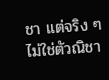ชา แต่จริง ๆ ไม่ใช่ตัวณิชา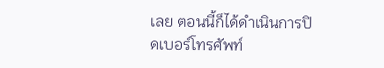เลย ตอนนี้ก็ได้ดำเนินการปิดเบอร์โทรศัพท์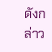ดังกล่าว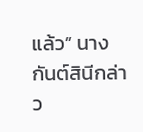แล้ว” นางกันต์สินีกล่าว